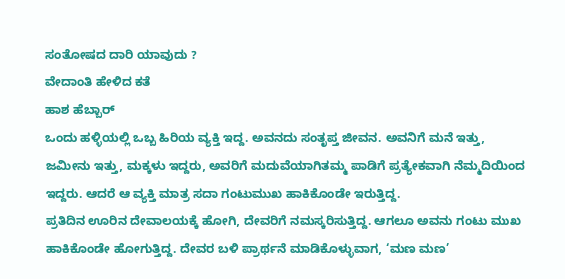ಸಂತೋಷದ ದಾರಿ ಯಾವುದು ?
ವೇದಾಂತಿ ಹೇಳಿದ ಕತೆ
ಹಾಶ ಹೆಬ್ಬಾರ‍್
ಒಂದು ಹಳ್ಳಿಯಲ್ಲಿ ಒಬ್ಬ ಹಿರಿಯ ವ್ಯಕ್ತಿ ಇದ್ದ. ಅವನದು ಸಂತೃಪ್ತ ಜೀವನ. ಅವನಿಗೆ ಮನೆ ಇತ್ತು, ಜಮೀನು ಇತ್ತು, ಮಕ್ಕಳು ಇದ್ದರು, ಅವರಿಗೆ ಮದುವೆಯಾಗಿತಮ್ಮ ಪಾಡಿಗೆ ಪ್ರತ್ಯೇಕವಾಗಿ ನೆಮ್ಮದಿಯಿಂದ ಇದ್ದರು. ಆದರೆ ಆ ವ್ಯಕ್ತಿ ಮಾತ್ರ ಸದಾ ಗಂಟುಮುಖ ಹಾಕಿಕೊಂಡೇ ಇರುತ್ತಿದ್ದ.
ಪ್ರತಿದಿನ ಊರಿನ ದೇವಾಲಯಕ್ಕೆ ಹೋಗಿ, ದೇವರಿಗೆ ನಮಸ್ಕರಿಸುತ್ತಿದ್ದ. ಆಗಲೂ ಅವನು ಗಂಟು ಮುಖ ಹಾಕಿಕೊಂಡೇ ಹೋಗುತ್ತಿದ್ದ. ದೇವರ ಬಳಿ ಪ್ರಾರ್ಥನೆ ಮಾಡಿಕೊಳ್ಳುವಾಗ, ‘ಮಣ ಮಣ’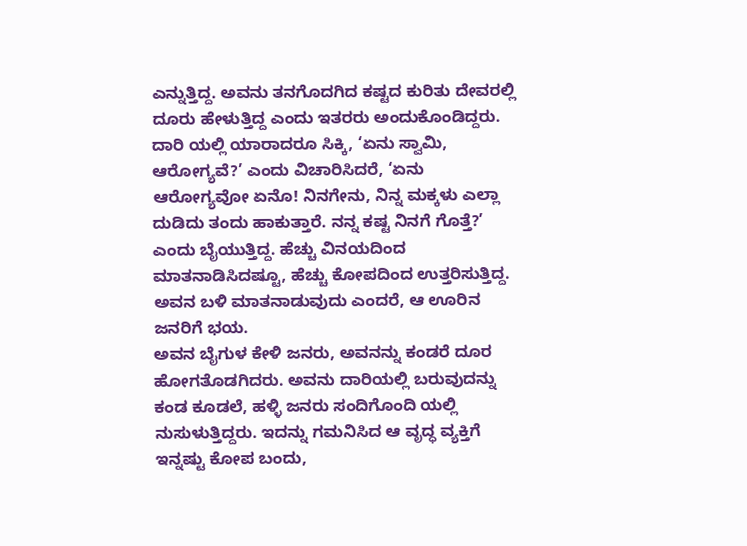ಎನ್ನುತ್ತಿದ್ದ. ಅವನು ತನಗೊದಗಿದ ಕಷ್ಟದ ಕುರಿತು ದೇವರಲ್ಲಿ ದೂರು ಹೇಳುತ್ತಿದ್ದ ಎಂದು ಇತರರು ಅಂದುಕೊಂಡಿದ್ದರು. ದಾರಿ ಯಲ್ಲಿ ಯಾರಾದರೂ ಸಿಕ್ಕಿ, ‘ಏನು ಸ್ವಾಮಿ, ಆರೋಗ್ಯವೆ?’ ಎಂದು ವಿಚಾರಿಸಿದರೆ, ‘ಏನು ಆರೋಗ್ಯವೋ ಏನೊ! ನಿನಗೇನು, ನಿನ್ನ ಮಕ್ಕಳು ಎಲ್ಲಾ ದುಡಿದು ತಂದು ಹಾಕುತ್ತಾರೆ. ನನ್ನ ಕಷ್ಟ ನಿನಗೆ ಗೊತ್ತೆ?’ ಎಂದು ಬೈಯುತ್ತಿದ್ದ. ಹೆಚ್ಚು ವಿನಯದಿಂದ ಮಾತನಾಡಿಸಿದಷ್ಟೂ, ಹೆಚ್ಚು ಕೋಪದಿಂದ ಉತ್ತರಿಸುತ್ತಿದ್ದ. ಅವನ ಬಳಿ ಮಾತನಾಡುವುದು ಎಂದರೆ, ಆ ಊರಿನ ಜನರಿಗೆ ಭಯ.
ಅವನ ಬೈಗುಳ ಕೇಳಿ ಜನರು, ಅವನನ್ನು ಕಂಡರೆ ದೂರ ಹೋಗತೊಡಗಿದರು. ಅವನು ದಾರಿಯಲ್ಲಿ ಬರುವುದನ್ನು ಕಂಡ ಕೂಡಲೆ, ಹಳ್ಳಿ ಜನರು ಸಂದಿಗೊಂದಿ ಯಲ್ಲಿ ನುಸುಳುತ್ತಿದ್ದರು. ಇದನ್ನು ಗಮನಿಸಿದ ಆ ವೃದ್ಧ ವ್ಯಕ್ತಿಗೆ ಇನ್ನಷ್ಟು ಕೋಪ ಬಂದು,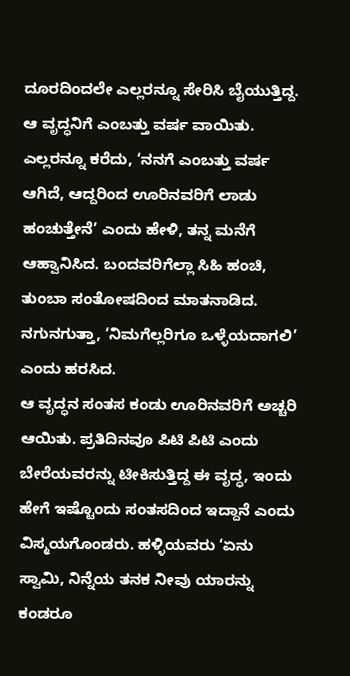ದೂರದಿಂದಲೇ ಎಲ್ಲರನ್ನೂ ಸೇರಿಸಿ ಬೈಯುತ್ತಿದ್ದ. ಆ ವೃದ್ಧನಿಗೆ ಎಂಬತ್ತು ವರ್ಷ ವಾಯಿತು. ಎಲ್ಲರನ್ನೂ ಕರೆದು, ‘ನನಗೆ ಎಂಬತ್ತು ವರ್ಷ ಆಗಿದೆ, ಆದ್ದರಿಂದ ಊರಿನವರಿಗೆ ಲಾಡು ಹಂಚುತ್ತೇನೆ’ ಎಂದು ಹೇಳಿ, ತನ್ನ ಮನೆಗೆ ಆಹ್ವಾನಿಸಿದ. ಬಂದವರಿಗೆಲ್ಲಾ ಸಿಹಿ ಹಂಚಿ, ತುಂಬಾ ಸಂತೋಷದಿಂದ ಮಾತನಾಡಿದ. ನಗುನಗುತ್ತಾ, ‘ನಿಮಗೆಲ್ಲರಿಗೂ ಒಳ್ಳೆಯದಾಗಲಿ’ ಎಂದು ಹರಸಿದ.
ಆ ವೃದ್ಧನ ಸಂತಸ ಕಂಡು ಊರಿನವರಿಗೆ ಅಚ್ಚರಿ ಆಯಿತು. ಪ್ರತಿದಿನವೂ ಪಿಟಿ ಪಿಟಿ ಎಂದು ಬೇರೆಯವರನ್ನು ಟೀಕಿಸುತ್ತಿದ್ದ ಈ ವೃದ್ಧ, ಇಂದು ಹೇಗೆ ಇಷ್ಟೊಂದು ಸಂತಸದಿಂದ ಇದ್ದಾನೆ ಎಂದು ವಿಸ್ಮಯಗೊಂಡರು. ಹಳ್ಳಿಯವರು ‘ಏನು ಸ್ವಾಮಿ, ನಿನ್ನೆಯ ತನಕ ನೀವು ಯಾರನ್ನು ಕಂಡರೂ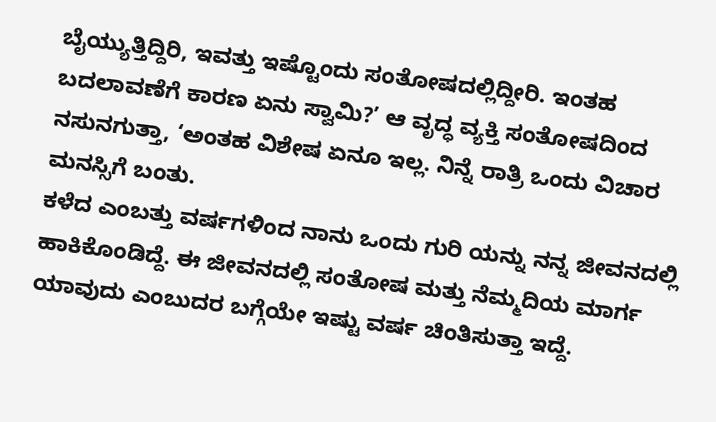ಬೈಯ್ಯುತ್ತಿದ್ದಿರಿ, ಇವತ್ತು ಇಷ್ಟೊಂದು ಸಂತೋಷದಲ್ಲಿದ್ದೀರಿ. ಇಂತಹ ಬದಲಾವಣೆಗೆ ಕಾರಣ ಏನು ಸ್ವಾಮಿ?’ ಆ ವೃದ್ಧ ವ್ಯಕ್ತಿ ಸಂತೋಷದಿಂದ ನಸುನಗುತ್ತಾ, ‘ಅಂತಹ ವಿಶೇಷ ಏನೂ ಇಲ್ಲ. ನಿನ್ನೆ ರಾತ್ರಿ ಒಂದು ವಿಚಾರ ಮನಸ್ಸಿಗೆ ಬಂತು.
ಕಳೆದ ಎಂಬತ್ತು ವರ್ಷಗಳಿಂದ ನಾನು ಒಂದು ಗುರಿ ಯನ್ನು ನನ್ನ ಜೀವನದಲ್ಲಿ ಹಾಕಿಕೊಂಡಿದ್ದೆ. ಈ ಜೀವನದಲ್ಲಿ ಸಂತೋಷ ಮತ್ತು ನೆಮ್ಮದಿಯ ಮಾರ್ಗ ಯಾವುದು ಎಂಬುದರ ಬಗ್ಗೆಯೇ ಇಷ್ಟು ವರ್ಷ ಚಿಂತಿಸುತ್ತಾ ಇದ್ದೆ.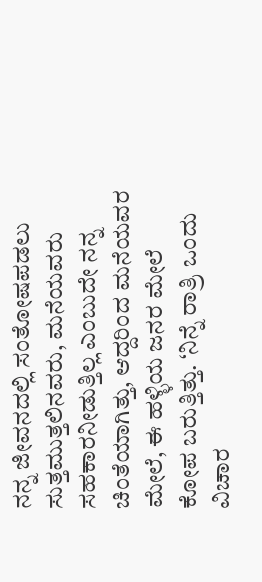ನನ್ನ ಜೀವನದಲ್ಲಿ ಸಂತೋಷಪಡಲು ಸುತ್ತಮುತ್ತಲಿನವರು, ಮನೆಯವರು ಸಹಕಾರನೀಡುತ್ತಿಲ್ಲ ಎಂಬುದೇ ನನ್ನ ಚಿಂತೆಯಾಗಿತ್ತು, ಆದ್ದರಿಂದ ಮನೆಯವರ ಮೇಲೆ, ಈ ಹಳ್ಳಿಯ ಜನರ ಮೇಲೆ ಕೋಪ ಬರುತ್ತಿತ್ತು. ‘ನಿನ್ನೆ ರಾತ್ರಿ ಒಂದು ವಿಚಾರ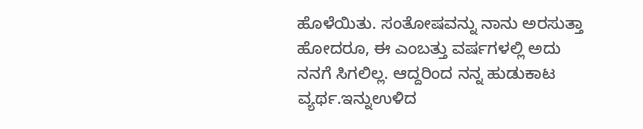ಹೊಳೆಯಿತು. ಸಂತೋಷವನ್ನು ನಾನು ಅರಸುತ್ತಾ ಹೋದರೂ, ಈ ಎಂಬತ್ತು ವರ್ಷಗಳಲ್ಲಿ ಅದು ನನಗೆ ಸಿಗಲಿಲ್ಲ. ಆದ್ದರಿಂದ ನನ್ನ ಹುಡುಕಾಟ ವ್ಯರ್ಥ.ಇನ್ನುಉಳಿದ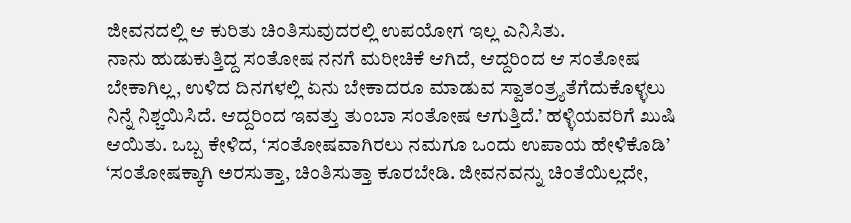ಜೀವನದಲ್ಲಿ ಆ ಕುರಿತು ಚಿಂತಿಸುವುದರಲ್ಲಿ ಉಪಯೋಗ ಇಲ್ಲ ಎನಿಸಿತು.
ನಾನು ಹುಡುಕುತ್ತಿದ್ದ ಸಂತೋಷ ನನಗೆ ಮರೀಚಿಕೆ ಆಗಿದೆ, ಆದ್ದರಿಂದ ಆ ಸಂತೋಷ ಬೇಕಾಗಿಲ್ಲ, ಉಳಿದ ದಿನಗಳಲ್ಲಿ ಏನು ಬೇಕಾದರೂ ಮಾಡುವ ಸ್ವಾತಂತ್ರ್ಯತೆಗೆದುಕೊಳ್ಳಲು ನಿನ್ನೆ ನಿಶ್ಚಯಿಸಿದೆ. ಆದ್ದರಿಂದ ಇವತ್ತು ತುಂಬಾ ಸಂತೋಷ ಆಗುತ್ತಿದೆ.’ ಹಳ್ಳಿಯವರಿಗೆ ಖುಷಿ ಆಯಿತು. ಒಬ್ಬ ಕೇಳಿದ, ‘ಸಂತೋಷವಾಗಿರಲು ನಮಗೂ ಒಂದು ಉಪಾಯ ಹೇಳಿಕೊಡಿ’ ‘ಸಂತೋಷಕ್ಕಾಗಿ ಅರಸುತ್ತಾ, ಚಿಂತಿಸುತ್ತಾ ಕೂರಬೇಡಿ. ಜೀವನವನ್ನು ಚಿಂತೆಯಿಲ್ಲದೇ,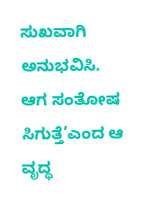ಸುಖವಾಗಿ ಅನುಭವಿಸಿ. ಆಗ ಸಂತೋಷ ಸಿಗುತ್ತೆ’ಎಂದ ಆ ವೃದ್ಧ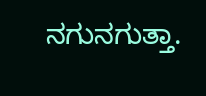ನಗುನಗುತ್ತಾ.